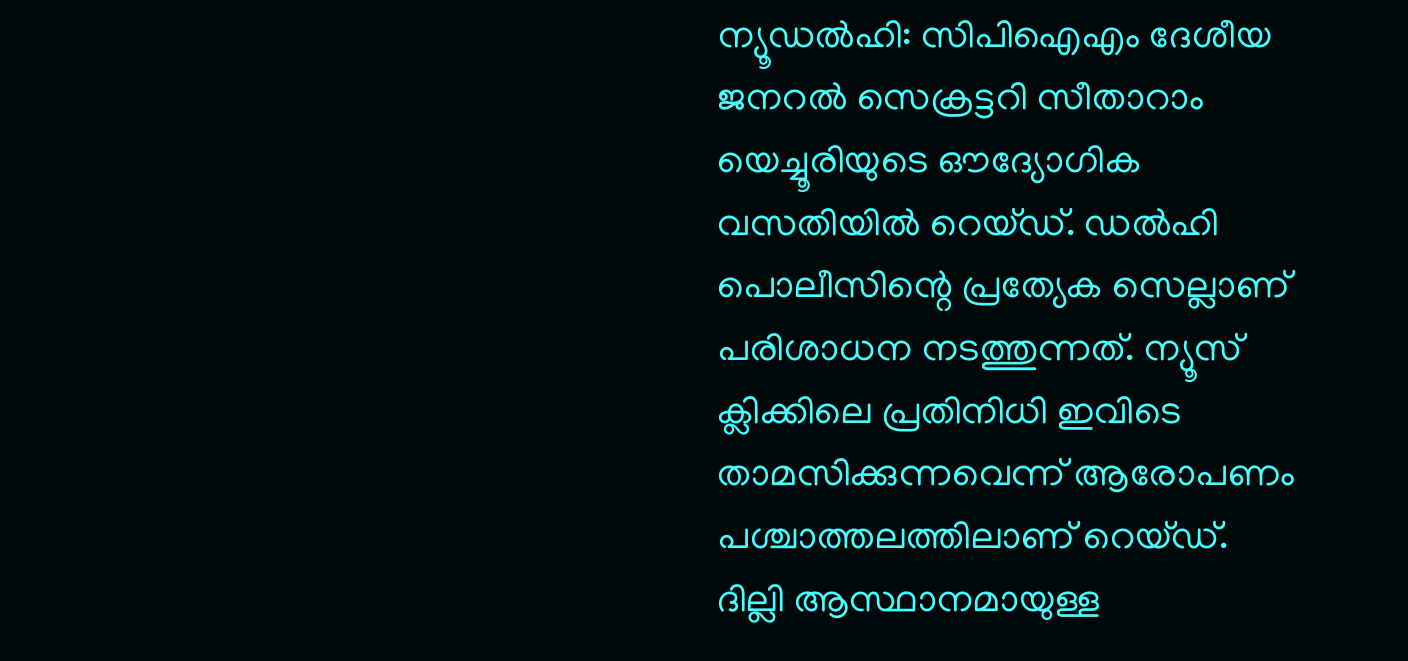ന്യൂഡല്‍ഹി: സിപിഐഎം ദേശീയ ജനറല്‍ സെക്രട്ടറി സീതാറാം യെച്ചൂരിയുടെ ഔദ്യോഗിക വസതിയില്‍ റെയ്ഡ്. ഡല്‍ഹി പൊലീസിന്റെ പ്രത്യേക സെല്ലാണ് പരിശാധന നടത്തുന്നത്. ന്യൂസ് ക്ലിക്കിലെ പ്രതിനിധി ഇവിടെ താമസിക്കുന്നവെന്ന് ആരോപണം പശ്ചാത്തലത്തിലാണ് റെയ്ഡ്. ദില്ലി ആസ്ഥാനമായുള്ള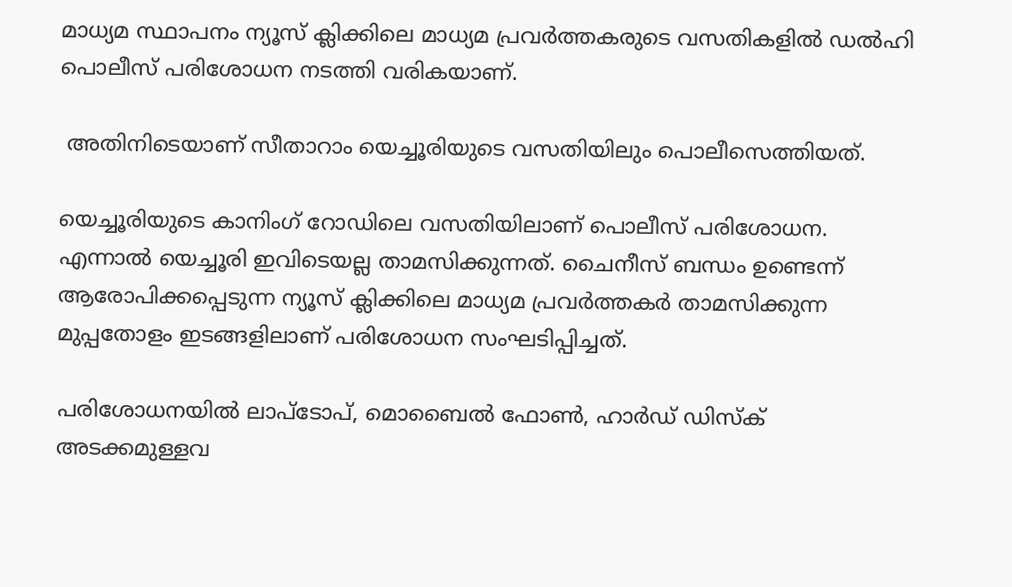മാധ്യമ സ്ഥാപനം ന്യൂസ് ക്ലിക്കിലെ മാധ്യമ പ്രവര്‍ത്തകരുടെ വസതികളില്‍ ഡല്‍ഹി പൊലീസ് പരിശോധന നടത്തി വരികയാണ്.

 അതിനിടെയാണ് സീതാറാം യെച്ചൂരിയുടെ വസതിയിലും പൊലീസെത്തിയത്.

യെച്ചൂരിയുടെ കാനിംഗ് റോഡിലെ വസതിയിലാണ് പൊലീസ് പരിശോധന. എന്നാല്‍ യെച്ചൂരി ഇവിടെയല്ല താമസിക്കുന്നത്. ചൈനീസ് ബന്ധം ഉണ്ടെന്ന് ആരോപിക്കപ്പെടുന്ന ന്യൂസ് ക്ലിക്കിലെ മാധ്യമ പ്രവര്‍ത്തകര്‍ താമസിക്കുന്ന മുപ്പതോളം ഇടങ്ങളിലാണ് പരിശോധന സംഘടിപ്പിച്ചത്.

പരിശോധനയില്‍ ലാപ്‌ടോപ്, മൊബൈല്‍ ഫോണ്‍, ഹാര്‍ഡ് ഡിസ്‌ക് അടക്കമുള്ളവ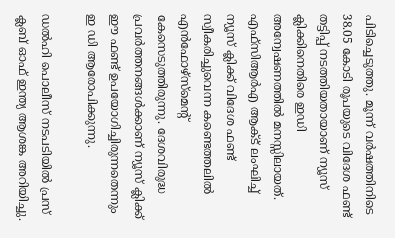പിടിച്ചെടുത്തു. മൂന്ന് വര്‍ഷത്തിനിടെ 38.05 കോടി രൂപയുടെ വിദേശ ഫണ്ട് തട്ടിപ്പ് നടത്തിയതായാണ് ന്യൂസ് ക്ലിക്കിനെതിരെ ഇഡി അന്വേഷണത്തില്‍ മനസ്സിലായത്. എഫ്‌സിആര്‍എ ആക്ട് ലംഘിച്ച് ന്യൂസ് ക്ലിക്ക് വിദേശ ഫണ്ട് സ്വീകരിച്ചുവെന്ന കണ്ടെത്തലില്‍ എന്‍ഫോഴ്‌സ്‌മെന്റ് കേസെടുത്തിരുന്നു. ദേശവിരുദ്ധ പ്രവര്‍ത്തനങ്ങള്‍ക്കാണ് ന്യൂസ് ക്ലിക്ക് ഈ ഫണ്ട് ഉപയോഗിച്ചിരുന്നതെന്നും ഇ ഡി ആരോപിക്കുന്നു.

ഡല്‍ഹി പൊലീസ് നടപടിയില്‍ പ്രസ് ക്ലബ് ഓഫ് ഇന്ത്യ ആശങ്ക അറിയിച്ചു.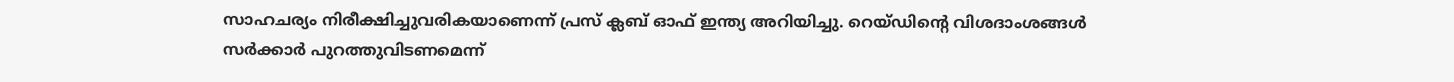സാഹചര്യം നിരീക്ഷിച്ചുവരികയാണെന്ന് പ്രസ് ക്ലബ് ഓഫ് ഇന്ത്യ അറിയിച്ചു. റെയ്ഡിന്റെ വിശദാംശങ്ങള്‍
സര്‍ക്കാര്‍ പുറത്തുവിടണമെന്ന്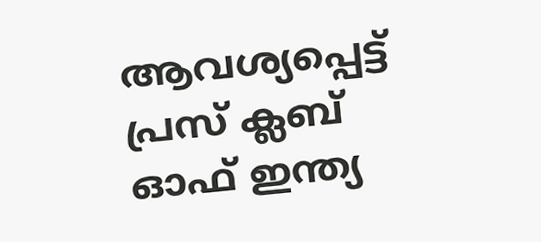ആവശ്യപ്പെട്ട് പ്രസ് ക്ലബ് ഓഫ് ഇന്ത്യ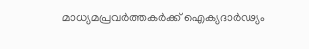മാധ്യമപ്രവര്‍ത്തകര്‍ക്ക് ഐക്യദാര്‍ഢ്യം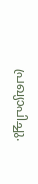പ്രഖ്യാപിച്ചു.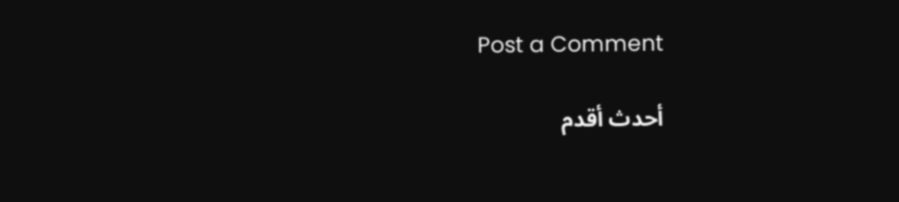Post a Comment

أحدث أقدم